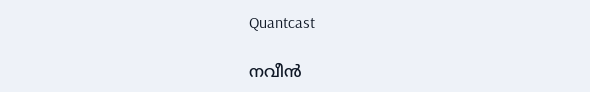Quantcast

നവീൻ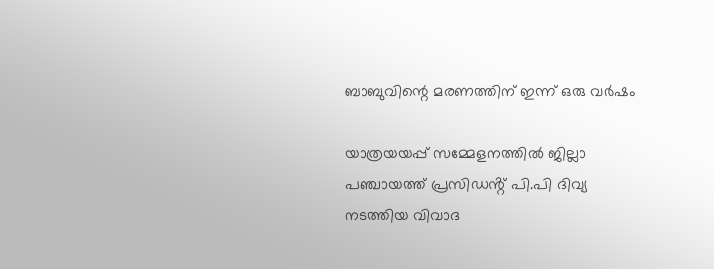ബാബുവിന്റെ മരണത്തിന് ഇന്ന് ഒരു വർഷം

യാത്രയയപ്പ് സമ്മേളനത്തിൽ ജില്ലാ പഞ്ചായത്ത് പ്രസിഡൻ്റ് പി.പി ദിവ്യ നടത്തിയ വിവാദ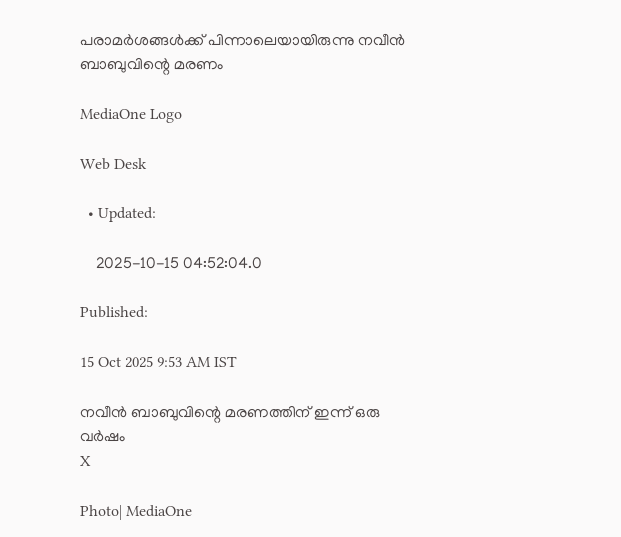പരാമർശങ്ങൾക്ക് പിന്നാലെയായിരുന്നു നവീൻ ബാബുവിന്റെ മരണം

MediaOne Logo

Web Desk

  • Updated:

    2025-10-15 04:52:04.0

Published:

15 Oct 2025 9:53 AM IST

നവീൻ ബാബുവിന്റെ മരണത്തിന് ഇന്ന് ഒരു വർഷം
X

Photo| MediaOne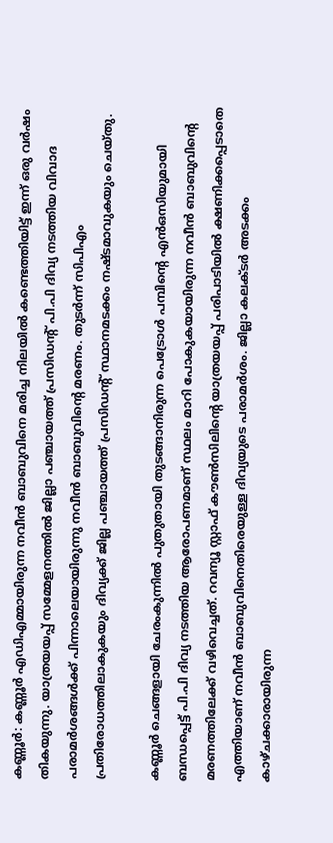കണ്ണൂർ: കണ്ണൂർ എഡിഎമ്മായിരുന്ന നവീൻ ബാബുവിനെ മരിച്ച നിലയിൽ കണ്ടെത്തിയിട്ട് ഇന്ന് ഒരു വർഷം തികയുന്നു. യാത്രയയപ്പ് സമ്മേളനത്തിൽ ജില്ലാ പഞ്ചായത്ത് പ്രസിഡൻ്റ് പി.പി ദിവ്യ നടത്തിയ വിവാദ പരാമർശങ്ങൾക്ക് പിന്നാലെയായിരുന്നു നവീൻ ബാബുവിന്റെ മരണം. തുടർന്ന് സിപിഎം പ്രതിരോധത്തിലാകുകയും ദിവ്യക്ക് ജില്ല പഞ്ചായത്ത് പ്രസിഡന്റ് സ്ഥാനമടക്കം നഷ്ടമാവുകയും ചെയ്തു.

കണ്ണൂർ ചെങ്ങളായി ചേരംകുന്നിൽ പുതുതായി തുടങ്ങാനിരുന്ന പെട്രോൾ പമ്പിൻ്റെ എൻഒസിയുമായി ബന്ധപ്പെട്ട് പി.പി ദിവ്യ നടത്തിയ ആരോപണമാണ് സ്ഥലം മാറി പോകുകയായിരുന്ന നവീൻ ബാബുവിൻ്റെ മരണത്തിലേക്ക് വഴിവെച്ചത്. റവന്യൂ സ്റ്റാഫ് കൗൺസിലിൻ്റെ യാത്രയയപ്പ് പരിപാടിയിൽ ക്ഷണിക്കപ്പെടാതെ എത്തിയാണ് നവീൻ ബാബുവിനെതിരെയുള്ള ദിവ്യയുടെ പരാമർശം. ജില്ലാ കലക്ടർ അടക്കം കാഴ്ചക്കാരായിരുന്ന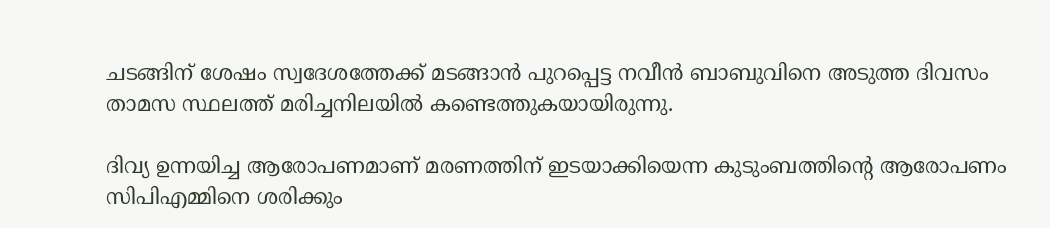ചടങ്ങിന് ശേഷം സ്വദേശത്തേക്ക് മടങ്ങാൻ പുറപ്പെട്ട നവീൻ ബാബുവിനെ അടുത്ത ദിവസം താമസ സ്ഥലത്ത് മരിച്ചനിലയിൽ കണ്ടെത്തുകയായിരുന്നു.

ദിവ്യ ഉന്നയിച്ച ആരോപണമാണ് മരണത്തിന് ഇടയാക്കിയെന്ന കുടുംബത്തിൻ്റെ ആരോപണം സിപിഎമ്മിനെ ശരിക്കും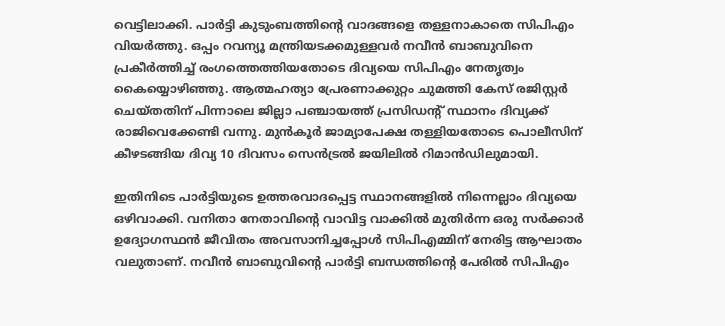വെട്ടിലാക്കി. പാർട്ടി കുടുംബത്തിൻ്റെ വാദങ്ങളെ തള്ളനാകാതെ സിപിഎം വിയർത്തു. ഒപ്പം റവന്യൂ മന്ത്രിയടക്കമുള്ളവർ നവീൻ ബാബുവിനെ പ്രകീർത്തിച്ച് രംഗത്തെത്തിയതോടെ ദിവ്യയെ സിപിഎം നേതൃത്വം കൈയ്യൊഴിഞ്ഞു. ആത്മഹത്യാ പ്രേരണാക്കുറ്റം ചുമത്തി കേസ് രജിസ്റ്റർ ചെയ്തതിന് പിന്നാലെ ജില്ലാ പഞ്ചായത്ത് പ്രസിഡൻ്റ് സ്ഥാനം ദിവ്യക്ക് രാജിവെക്കേണ്ടി വന്നു. മുൻകൂർ ജാമ്യാപേക്ഷ തള്ളിയതോടെ പൊലീസിന് കീഴടങ്ങിയ ദിവ്യ 10 ദിവസം സെൻട്രൽ ജയിലിൽ റിമാൻഡിലുമായി.

ഇതിനിടെ പാർട്ടിയുടെ ഉത്തരവാദപ്പെട്ട സ്ഥാനങ്ങളിൽ നിന്നെല്ലാം ദിവ്യയെ ഒഴിവാക്കി. വനിതാ നേതാവിൻ്റെ വാവിട്ട വാക്കിൽ മുതിർന്ന ഒരു സർക്കാർ ഉദ്യോഗസ്ഥൻ ജീവിതം അവസാനിച്ചപ്പോൾ സിപിഎമ്മിന് നേരിട്ട ആഘാതം വലുതാണ്. നവീൻ ബാബുവിൻ്റെ പാർട്ടി ബന്ധത്തിൻ്റെ പേരിൽ സിപിഎം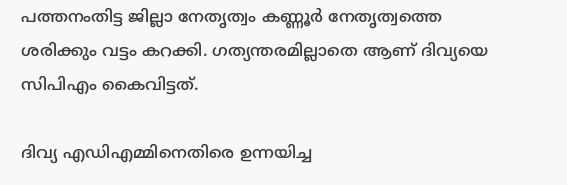പത്തനംതിട്ട ജില്ലാ നേതൃത്വം കണ്ണൂർ നേതൃത്വത്തെ ശരിക്കും വട്ടം കറക്കി. ഗത്യന്തരമില്ലാതെ ആണ് ദിവ്യയെ സിപിഎം കൈവിട്ടത്.

ദിവ്യ എഡിഎമ്മിനെതിരെ ഉന്നയിച്ച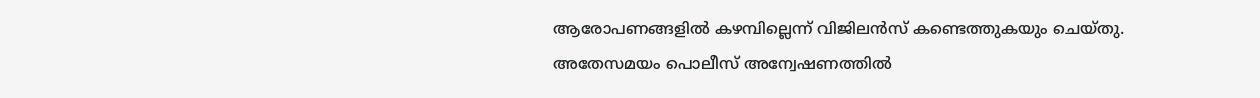ആരോപണങ്ങളിൽ കഴമ്പില്ലെന്ന് വിജിലൻസ് കണ്ടെത്തുകയും ചെയ്തു. അതേസമയം പൊലീസ് അന്വേഷണത്തിൽ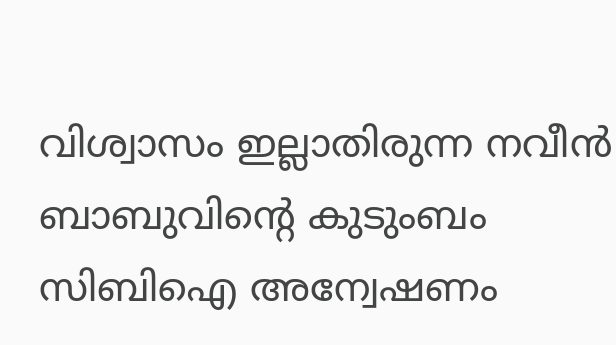വിശ്വാസം ഇല്ലാതിരുന്ന നവീൻ ബാബുവിൻ്റെ കുടുംബം സിബിഐ അന്വേഷണം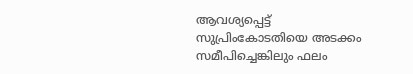ആവശ്യപ്പെട്ട് സുപ്രിംകോടതിയെ അടക്കം സമീപിച്ചെങ്കിലും ഫലം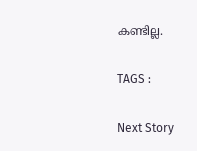കണ്ടില്ല.

TAGS :

Next Story